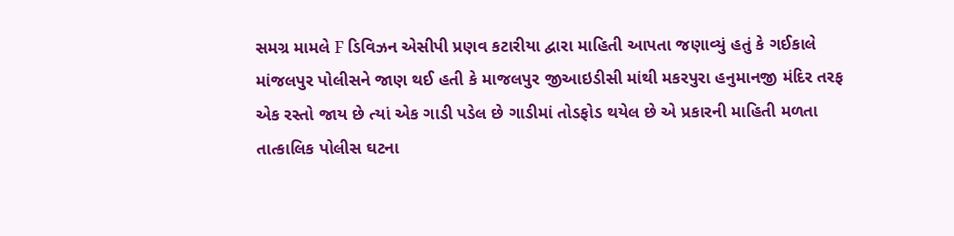સમગ્ર મામલે F ડિવિઝન એસીપી પ્રણવ કટારીયા દ્વારા માહિતી આપતા જણાવ્યું હતું કે ગઈકાલે માંજલપુર પોલીસને જાણ થઈ હતી કે માજલપુર જીઆઇડીસી માંથી મકરપુરા હનુમાનજી મંદિર તરફ એક રસ્તો જાય છે ત્યાં એક ગાડી પડેલ છે ગાડીમાં તોડફોડ થયેલ છે એ પ્રકારની માહિતી મળતા તાત્કાલિક પોલીસ ઘટના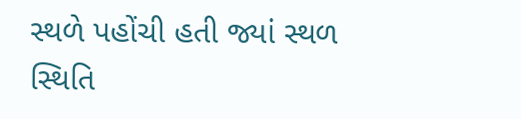સ્થળે પહોંચી હતી જ્યાં સ્થળ સ્થિતિ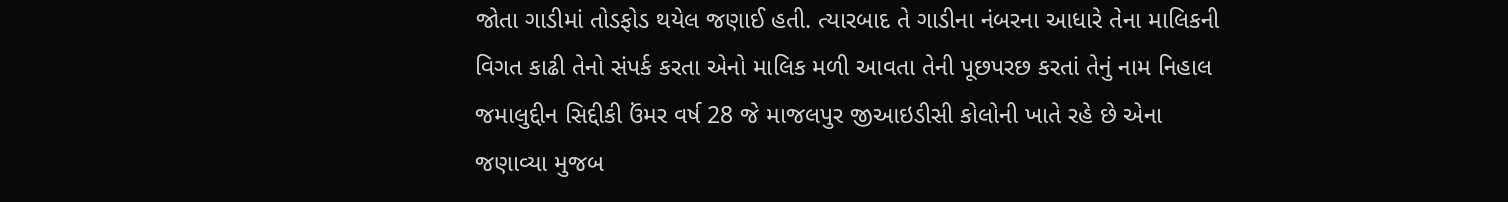જોતા ગાડીમાં તોડફોડ થયેલ જણાઈ હતી. ત્યારબાદ તે ગાડીના નંબરના આધારે તેના માલિકની વિગત કાઢી તેનો સંપર્ક કરતા એનો માલિક મળી આવતા તેની પૂછપરછ કરતાં તેનું નામ નિહાલ જમાલુદ્દીન સિદ્દીકી ઉંમર વર્ષ 28 જે માજલપુર જીઆઇડીસી કોલોની ખાતે રહે છે એના જણાવ્યા મુજબ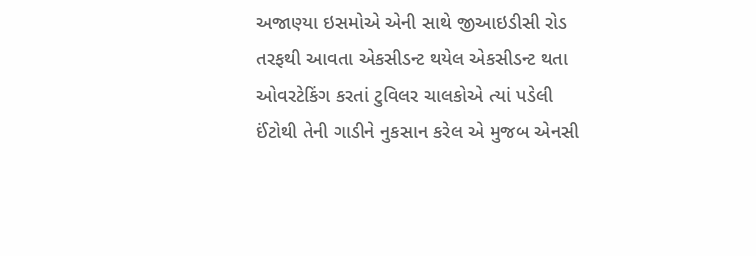અજાણ્યા ઇસમોએ એની સાથે જીઆઇડીસી રોડ તરફથી આવતા એકસીડન્ટ થયેલ એકસીડન્ટ થતા ઓવરટેકિંગ કરતાં ટુવિલર ચાલકોએ ત્યાં પડેલી ઈંટોથી તેની ગાડીને નુકસાન કરેલ એ મુજબ એનસી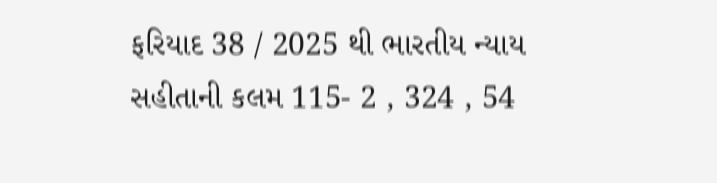ફરિયાદ 38 / 2025 થી ભારતીય ન્યાય સહીતાની કલમ 115- 2 , 324 , 54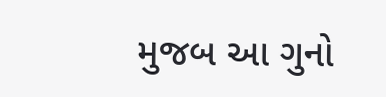મુજબ આ ગુનો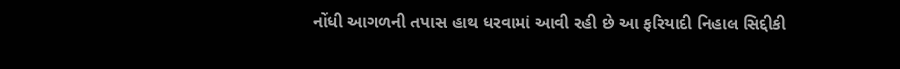નોંધી આગળની તપાસ હાથ ધરવામાં આવી રહી છે આ ફરિયાદી નિહાલ સિદ્દીકી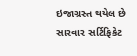ઇજાગ્રસ્ત થયેલ છે સારવાર સર્ટિફિકેટ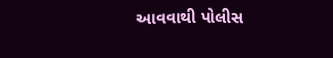આવવાથી પોલીસ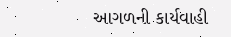આગળની કાર્યવાહી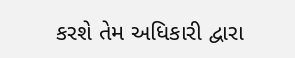કરશે તેમ અધિકારી દ્વારા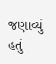જણાવ્યું હતું